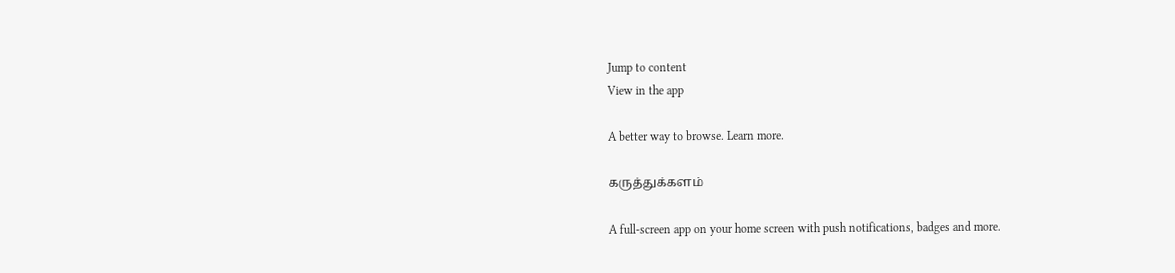Jump to content
View in the app

A better way to browse. Learn more.

கருத்துக்களம்

A full-screen app on your home screen with push notifications, badges and more.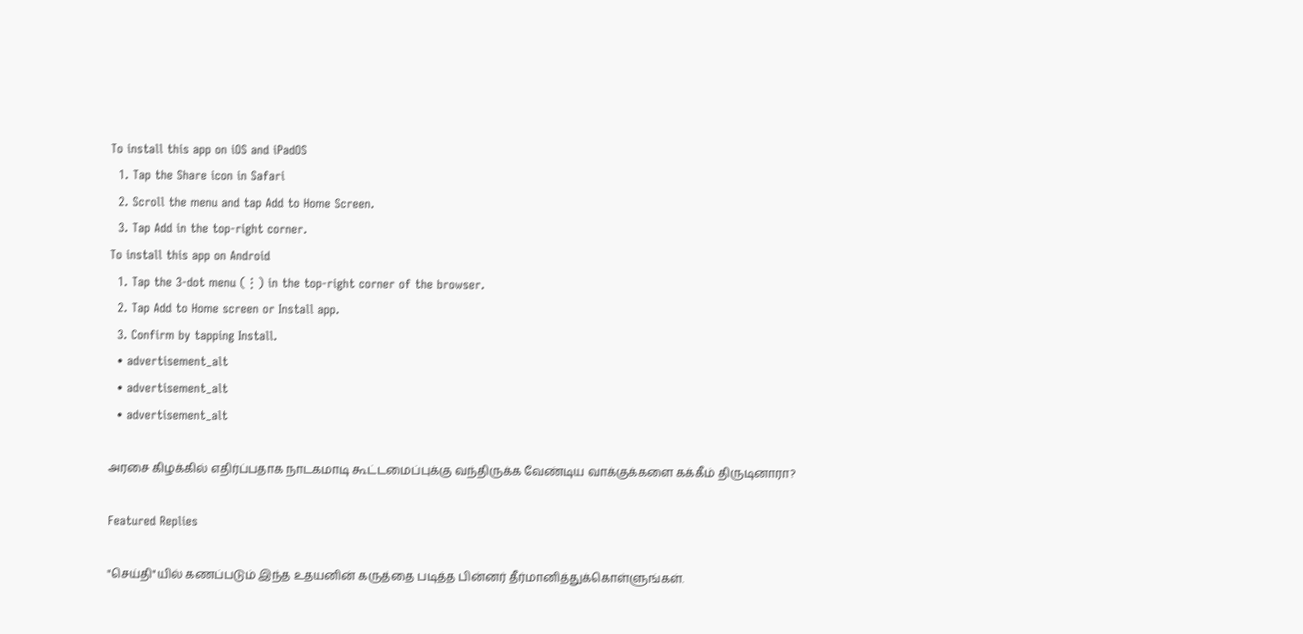To install this app on iOS and iPadOS
  1. Tap the Share icon in Safari
  2. Scroll the menu and tap Add to Home Screen.
  3. Tap Add in the top-right corner.
To install this app on Android
  1. Tap the 3-dot menu (⋮) in the top-right corner of the browser.
  2. Tap Add to Home screen or Install app.
  3. Confirm by tapping Install.
  • advertisement_alt
  • advertisement_alt
  • advertisement_alt

அரசை கிழக்கில் எதிர்ப்பதாக நாடகமாடி கூட்டமைப்புக்கு வந்திருக்க வேண்டிய வாக்குக்களை கக்கீம் திருடினாரா?

Featured Replies

"செய்தி"யில் கணப்படும் இந்த உதயனின் கருத்தை படித்த பின்னர் தீர்மானித்துக்கொள்ளுங்கள்.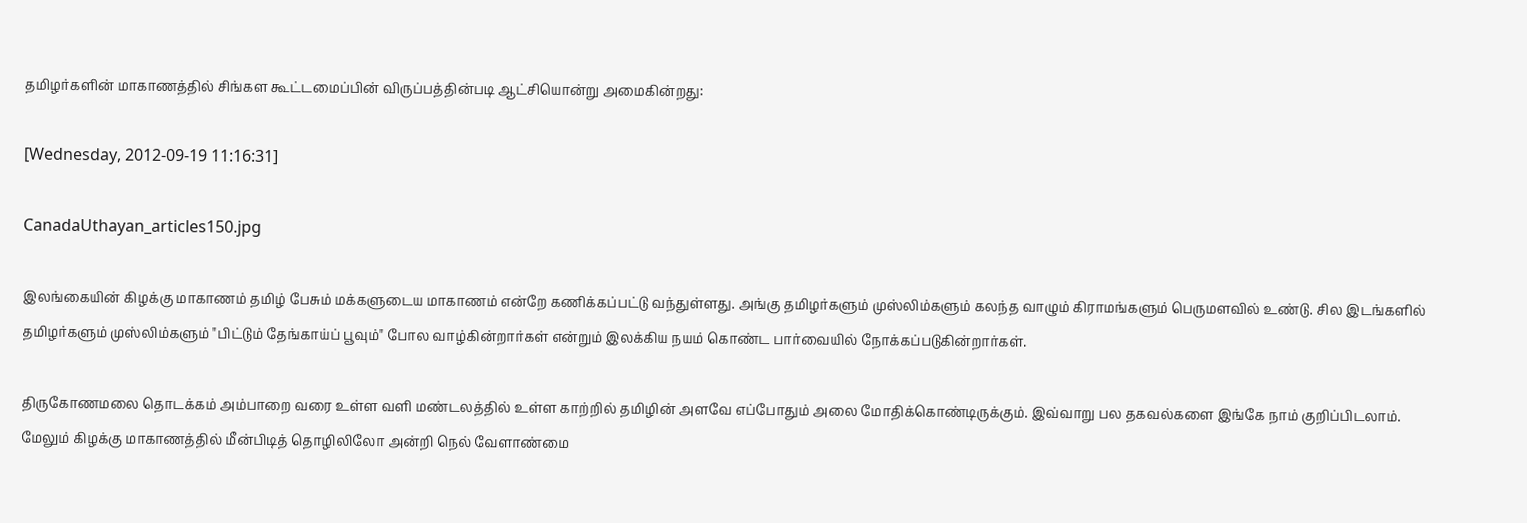தமிழர்களின் மாகாணத்தில் சிங்கள கூட்டமைப்பின் விருப்பத்தின்படி ஆட்சியொன்று அமைகின்றது:

[Wednesday, 2012-09-19 11:16:31]

CanadaUthayan_articles150.jpg

இலங்கையின் கிழக்கு மாகாணம் தமிழ் பேசும் மக்களுடைய மாகாணம் என்றே கணிக்கப்பட்டு வந்துள்ளது. அங்கு தமிழர்களும் முஸ்லிம்களும் கலந்த வாழும் கிராமங்களும் பெருமளவில் உண்டு. சில இடங்களில் தமிழர்களும் முஸ்லிம்களும் "பிட்டும் தேங்காய்ப் பூவும்" போல வாழ்கின்றார்கள் என்றும் இலக்கிய நயம் கொண்ட பார்வையில் நோக்கப்படுகின்றார்கள்.

திருகோணமலை தொடக்கம் அம்பாறை வரை உள்ள வளி மண்டலத்தில் உள்ள காற்றில் தமிழின் அளவே எப்போதும் அலை மோதிக்கொண்டிருக்கும். இவ்வாறு பல தகவல்களை இங்கே நாம் குறிப்பிடலாம். மேலும் கிழக்கு மாகாணத்தில் மீன்பிடித் தொழிலிலோ அன்றி நெல் வேளாண்மை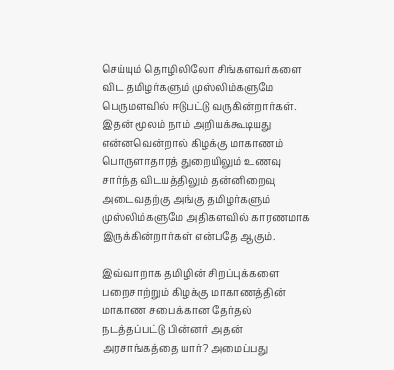செய்யும் தொழிலிலோ சிங்களவர்களை விட தமிழர்களும் முஸ்லிம்களுமே பெருமளவில் ஈடுபட்டு வருகின்றார்கள். இதன் மூலம் நாம் அறியக்கூடியது என்னவென்றால் கிழக்கு மாகாணம் பொருளாதாரத் துறையிலும் உணவு சார்ந்த விடயத்திலும் தன்னிறைவு அடைவதற்கு அங்கு தமிழர்களும் முஸ்லிம்களுமே அதிகளவில் காரணமாக இருக்கின்றார்கள் என்பதே ஆகும்.

இவ்வாறாக தமிழின் சிறப்புக்களை பறைசாற்றும் கிழக்கு மாகாணத்தின் மாகாண சபைக்கான தேர்தல் நடத்தப்பட்டு பின்னர் அதன் அரசாங்கத்தை யார்? அமைப்பது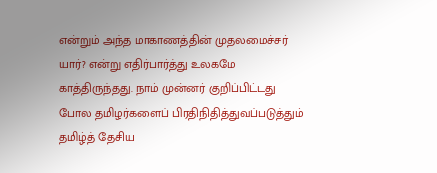என்றும் அந்த மாகாணத்தின் முதலமைச்சர் யார்? என்று எதிர்பார்த்து உலகமே காத்திருந்தது. நாம் முன்னர் குறிப்பிட்டது போல தமிழர்களைப் பிரதிநிதித்துவப்படுத்தும் தமிழ்த் தேசிய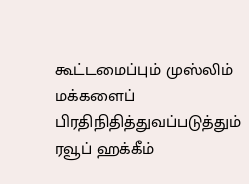கூட்டமைப்பும் முஸ்லிம் மக்களைப் பிரதிநிதித்துவப்படுத்தும் ரவூப் ஹக்கீம்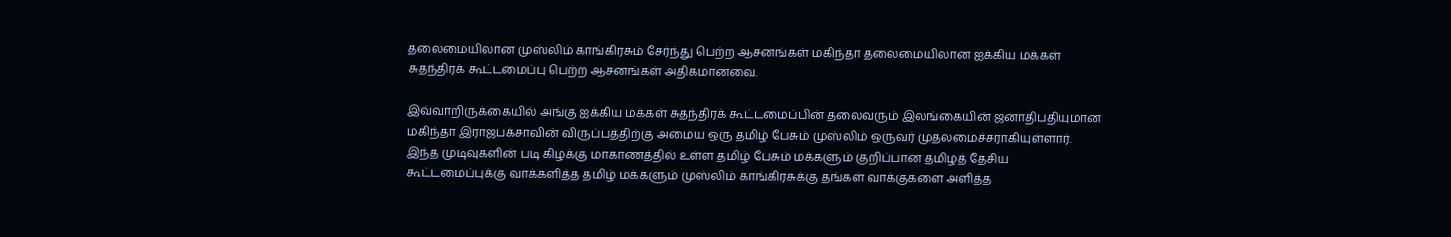தலைமையிலான முஸ்லிம் காங்கிரசும் சேர்ந்து பெற்ற ஆசனங்கள் மகிந்தா தலைமையிலான ஐக்கிய மக்கள் சுதந்திரக் கூட்டமைப்பு பெற்ற ஆசனங்கள் அதிகமானவை.

இவ்வாறிருக்கையில் அங்கு ஐக்கிய மக்கள் சுதந்திரக் கூட்டமைப்பின் தலைவரும் இலங்கையின் ஜனாதிபதியுமான மகிந்தா இராஜபக்சாவின் விருப்பத்திற்கு அமைய ஒரு தமிழ் பேசும் முஸ்லிம் ஒருவர் முதலமைச்சராகியுள்ளார். இந்த முடிவுகளின் படி கிழக்கு மாகாணத்தில் உள்ள தமிழ் பேசும் மக்களும் குறிப்பான தமிழத் தேசிய கூட்டமைப்புக்கு வாக்களித்த தமிழ் மக்களும் முஸ்லிம் காங்கிரசுக்கு தங்கள் வாக்குகளை அளித்த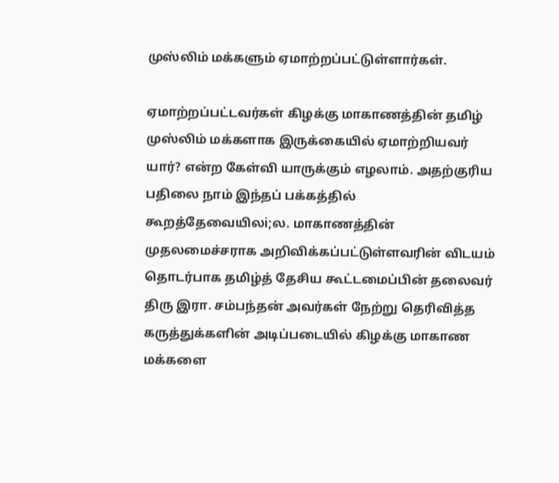முஸ்லிம் மக்களும் ஏமாற்றப்பட்டுள்ளார்கள்.

ஏமாற்றப்பட்டவர்கள் கிழக்கு மாகாணத்தின் தமிழ் முஸ்லிம் மக்களாக இருக்கையில் ஏமாற்றியவர் யார்? என்ற கேள்வி யாருக்கும் எழலாம். அதற்குரிய பதிலை நாம் இந்தப் பக்கத்தில் கூறத்தேவையிலi;ல. மாகாணத்தின் முதலமைச்சராக அறிவிக்கப்பட்டுள்ளவரின் விடயம் தொடர்பாக தமிழ்த் தேசிய கூட்டமைப்பின் தலைவர் திரு இரா. சம்பந்தன் அவர்கள் நேற்று தெரிவித்த கருத்துக்களின் அடிப்படையில் கிழக்கு மாகாண மக்களை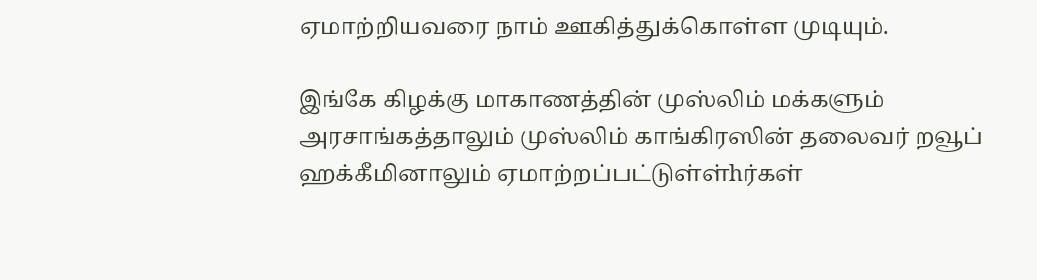ஏமாற்றியவரை நாம் ஊகித்துக்கொள்ள முடியும்.

இங்கே கிழக்கு மாகாணத்தின் முஸ்லிம் மக்களும் அரசாங்கத்தாலும் முஸ்லிம் காங்கிரஸின் தலைவர் றவூப் ஹக்கீமினாலும் ஏமாற்றப்பட்டுள்ள்hர்கள்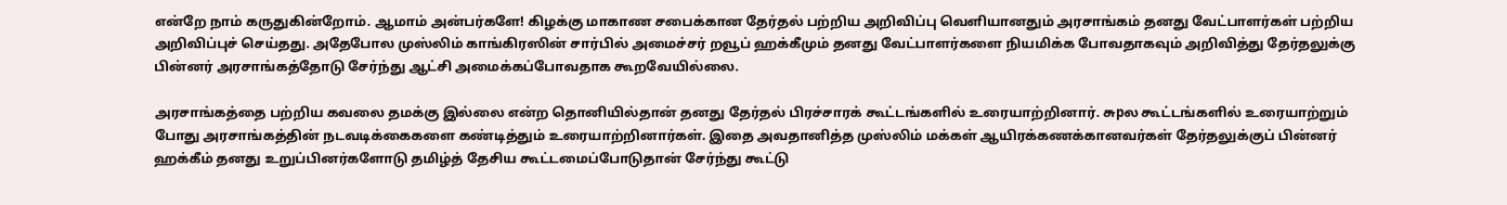என்றே நாம் கருதுகின்றோம். ஆமாம் அன்பர்களே! கிழக்கு மாகாண சபைக்கான தேர்தல் பற்றிய அறிவிப்பு வெளியானதும் அரசாங்கம் தனது வேட்பாளர்கள் பற்றிய அறிவிப்புச் செய்தது. அதேபோல முஸ்லிம் காங்கிரஸின் சார்பில் அமைச்சர் றவூப் ஹக்கீமும் தனது வேட்பாளர்களை நியமிக்க போவதாகவும் அறிவித்து தேர்தலுக்கு பின்னர் அரசாங்கத்தோடு சேர்ந்து ஆட்சி அமைக்கப்போவதாக கூறவேயில்லை.

அரசாங்கத்தை பற்றிய கவலை தமக்கு இல்லை என்ற தொனியில்தான் தனது தேர்தல் பிரச்சாரக் கூட்டங்களில் உரையாற்றினார். சுpல கூட்டங்களில் உரையாற்றும் போது அரசாங்கத்தின் நடவடிக்கைகளை கண்டித்தும் உரையாற்றினார்கள். இதை அவதானித்த முஸ்லிம் மக்கள் ஆயிரக்கணக்கானவர்கள் தேர்தலுக்குப் பின்னர் ஹக்கீம் தனது உறுப்பினர்களோடு தமிழ்த் தேசிய கூட்டமைப்போடுதான் சேர்ந்து கூட்டு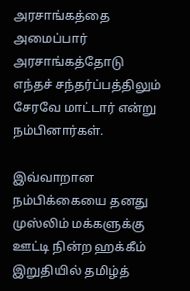அரசாங்கத்தை அமைப்பார் அரசாங்கத்தோடு எந்தச் சந்தர்ப்பத்திலும் சேரவே மாட்டார் என்று நம்பினார்கள்.

இவ்வாறான நம்பிக்கையை தனது முஸ்லிம் மக்களுக்கு ஊட்டி நின்ற ஹக்கீம் இறுதியில் தமிழ்த்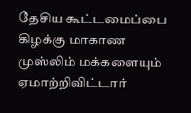தேசிய கூட்டமைப்பை கிழக்கு மாகாண முஸ்லிம் மக்களையும் ஏமாற்றிவிட்டார்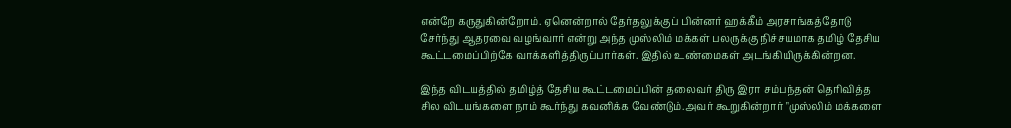என்றே கருதுகின்றோம். ஏனென்றால் தேர்தலுக்குப் பின்னர் ஹக்கீம் அரசாங்கத்தோடு சேர்ந்து ஆதரவை வழங்வார் என்று அந்த முஸ்லிம் மக்கள் பலருக்கு நிச்சயமாக தமிழ் தேசிய கூட்டமைப்பிற்கே வாக்களித்திருப்பார்கள். இதில் உண்மைகள் அடங்கியிருக்கின்றன.

இந்த விடயத்தில் தமிழ்த் தேசிய கூட்டமைப்பின் தலைவர் திரு இரா சம்பந்தன் தெரிவித்த சில விடயங்களை நாம் கூர்ந்து கவனிக்க வேண்டும்.அவர் கூறுகின்றார் "முஸ்லிம் மக்களை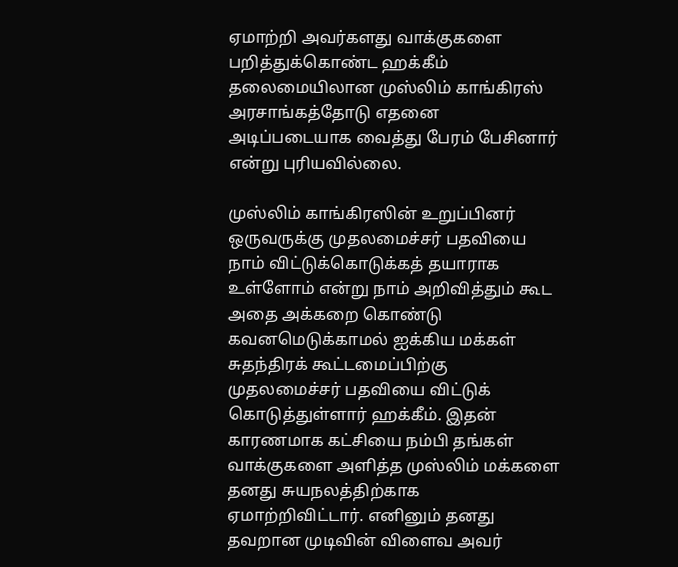ஏமாற்றி அவர்களது வாக்குகளை பறித்துக்கொண்ட ஹக்கீம் தலைமையிலான முஸ்லிம் காங்கிரஸ் அரசாங்கத்தோடு எதனை அடிப்படையாக வைத்து பேரம் பேசினார் என்று புரியவில்லை.

முஸ்லிம் காங்கிரஸின் உறுப்பினர் ஒருவருக்கு முதலமைச்சர் பதவியை நாம் விட்டுக்கொடுக்கத் தயாராக உள்ளோம் என்று நாம் அறிவித்தும் கூட அதை அக்கறை கொண்டு கவனமெடுக்காமல் ஐக்கிய மக்கள் சுதந்திரக் கூட்டமைப்பிற்கு முதலமைச்சர் பதவியை விட்டுக் கொடுத்துள்ளார் ஹக்கீம். இதன் காரணமாக கட்சியை நம்பி தங்கள் வாக்குகளை அளித்த முஸ்லிம் மக்களை தனது சுயநலத்திற்காக ஏமாற்றிவிட்டார். எனினும் தனது தவறான முடிவின் விளைவ அவர்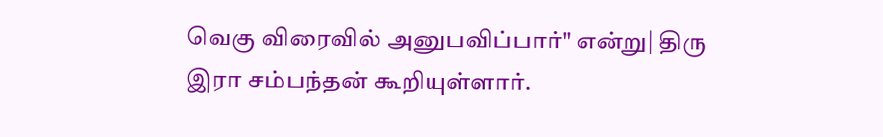வெகு விரைவில் அனுபவிப்பார்" என்று| திரு இரா சம்பந்தன் கூறியுள்ளார்.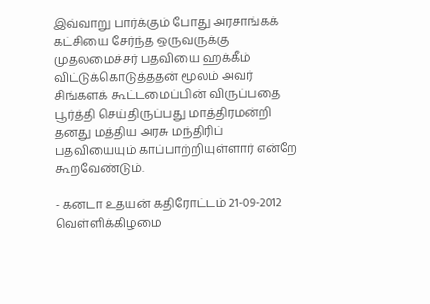இவ்வாறு பார்க்கும் போது அரசாங்கக் கட்சியை சேர்ந்த ஒருவருக்கு முதலமைச்சர் பதவியை ஹக்கீம் விட்டுக்கொடுத்ததன் மூலம் அவர் சிங்களக் கூட்டமைப்பின் விருப்பதை பூர்த்தி செய்திருப்பது மாத்திரமன்றி தனது மத்திய அரசு மந்திரிப் பதவியையும் காப்பாற்றியுள்ளார் என்றே கூறவேண்டும்.

- கனடா உதயன் கதிரோட்டம் 21-09-2012 வெள்ளிக்கிழமை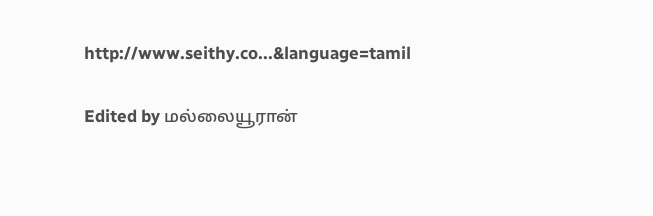http://www.seithy.co...&language=tamil

Edited by மல்லையூரான்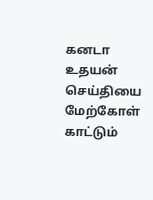கனடா உதயன் செய்தியை மேற்கோள் காட்டும்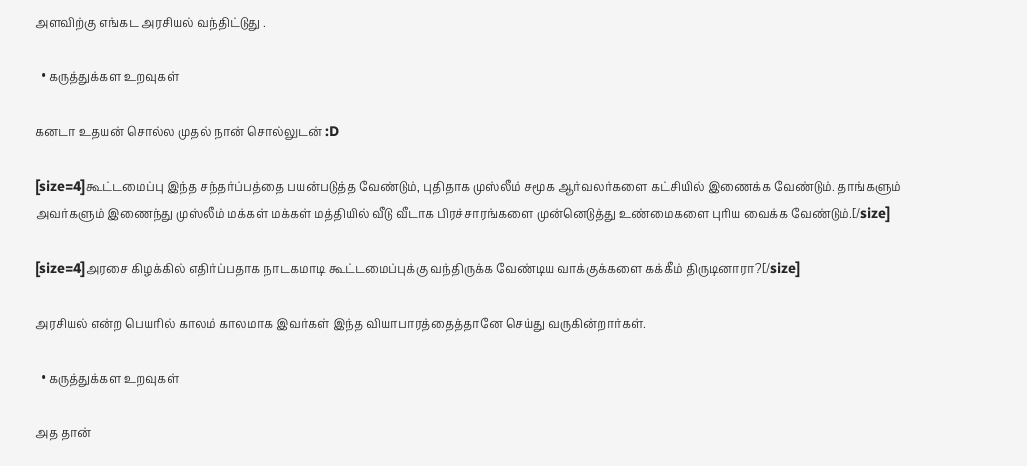அளவிற்கு எங்கட அரசியல் வந்திட்டுது .

  • கருத்துக்கள உறவுகள்

கனடா உதயன் சொல்ல முதல் நான் சொல்லுடன் :D

[size=4]கூட்டமைப்பு இந்த சந்தர்ப்பத்தை பயன்படுத்த வேண்டும், புதிதாக முஸ்லீம் சமூக ஆர்வலர்களை கட்சியில் இணைக்க வேண்டும். தாங்களும் அவர்களும் இணைந்து முஸ்லீம் மக்கள் மக்கள் மத்தியில் வீடு வீடாக பிரச்சாரங்களை முன்னெடுத்து உண்மைகளை புரிய வைக்க வேண்டும்.[/size]

[size=4]அரசை கிழக்கில் எதிர்ப்பதாக நாடகமாடி கூட்டமைப்புக்கு வந்திருக்க வேண்டிய வாக்குக்களை கக்கீம் திருடினாரா?[/size]

அரசியல் என்ற பெயரில் காலம் காலமாக இவர்கள் இந்த வியாபாரத்தைத்தானே செய்து வருகின்றார்கள்.

  • கருத்துக்கள உறவுகள்

அத தான்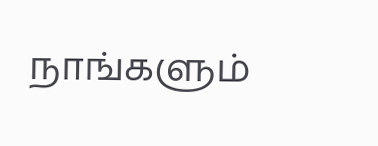நாங்களும்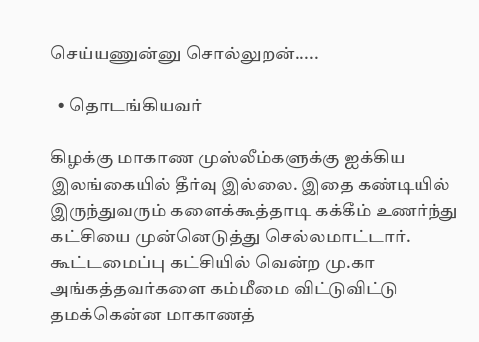செய்யணுன்னு சொல்லுறன்.....

  • தொடங்கியவர்

கிழக்கு மாகாண முஸ்லீம்களுக்கு ஐக்கிய இலங்கையில் தீர்வு இல்லை. இதை கண்டியில் இருந்துவரும் களைக்கூத்தாடி கக்கீம் உணர்ந்து கட்சியை முன்னெடுத்து செல்லமாட்டார். கூட்டமைப்பு கட்சியில் வென்ற மு.கா அங்கத்தவர்களை கம்மீமை விட்டுவிட்டு தமக்கென்ன மாகாணத்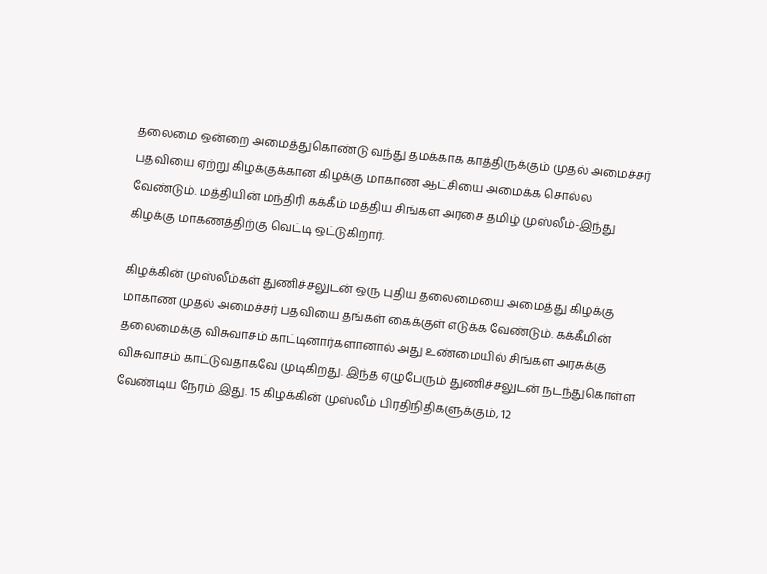தலைமை ஒன்றை அமைத்துகொண்டு வந்து தமக்காக காத்திருக்கும் முதல் அமைச்சர் பதவியை ஏற்று கிழக்குக்கான கிழக்கு மாகாண ஆட்சியை அமைக்க சொல்ல வேண்டும். மத்தியின் மந்திரி கக்கீம் மத்திய சிங்கள அரசை தமிழ் முஸ்லீம்-இந்து கிழக்கு மாகணத்திற்கு வெட்டி ஒட்டுகிறார்.

கிழக்கின் முஸ்லீம்கள் துணிச்சலுடன் ஒரு புதிய தலைமையை அமைத்து கிழக்கு மாகாண முதல் அமைச்சர் பதவியை தங்கள் கைக்குள் எடுக்க வேண்டும். கக்கீமின் தலைமைக்கு விசுவாசம் காட்டினார்களானால் அது உண்மையில் சிங்கள அரசுக்கு விசுவாசம் காட்டுவதாகவே முடிகிறது. இந்த ஏழுபேரும் துணிச்சலுடன் நடந்துகொள்ள வேண்டிய நேரம் இது. 15 கிழக்கின் முஸ்லீம் பிரதிநிதிகளுக்கும், 12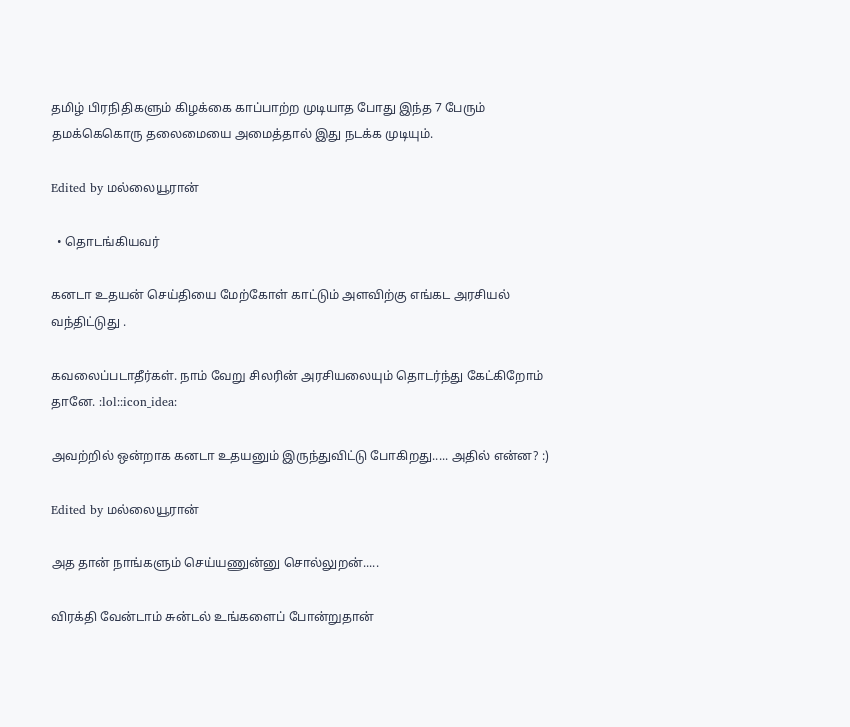தமிழ் பிரநிதிகளும் கிழக்கை காப்பாற்ற முடியாத போது இந்த 7 பேரும் தமக்கெகொரு தலைமையை அமைத்தால் இது நடக்க முடியும்.

Edited by மல்லையூரான்

  • தொடங்கியவர்

கனடா உதயன் செய்தியை மேற்கோள் காட்டும் அளவிற்கு எங்கட அரசியல் வந்திட்டுது .

கவலைப்படாதீர்கள். நாம் வேறு சிலரின் அரசியலையும் தொடர்ந்து கேட்கிறோம் தானே. :lol::icon_idea:

அவற்றில் ஒன்றாக கனடா உதயனும் இருந்துவிட்டு போகிறது..... அதில் என்ன? :)

Edited by மல்லையூரான்

அத தான் நாங்களும் செய்யணுன்னு சொல்லுறன்.....

விரக்தி வேன்டாம் சுன்டல் உங்களைப் போன்றுதான்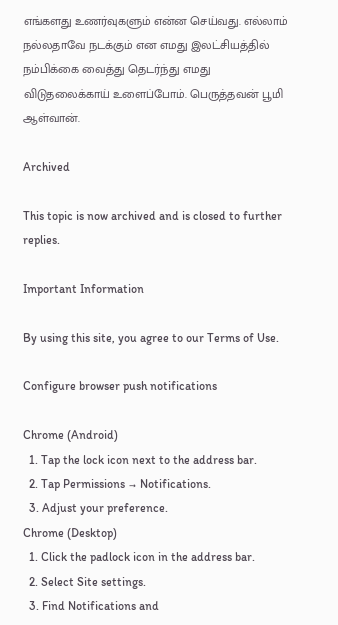எங்களது உணர்வுகளும் என்ன செய்வது. எல்லாம் நல்லதாவே நடக்கும் என எமது இலட்சியத்தில் நம்பிக்கை வைத்து தெடர்ந்து எமது விடுதலைக்காய் உளைப்போம். பெருத்தவன் பூமி ஆள்வான்.

Archived

This topic is now archived and is closed to further replies.

Important Information

By using this site, you agree to our Terms of Use.

Configure browser push notifications

Chrome (Android)
  1. Tap the lock icon next to the address bar.
  2. Tap Permissions → Notifications.
  3. Adjust your preference.
Chrome (Desktop)
  1. Click the padlock icon in the address bar.
  2. Select Site settings.
  3. Find Notifications and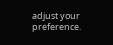adjust your preference.